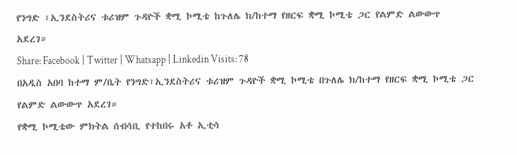የንግድ ፣ኢንደስትሪና ቱሪዝም ጉዳዮች ቋሚ ኮሚቴ ከጉለሌ ክ/ከተማ የዘርፍ ቋሚ ኮሚቴ ጋር የልምድ ልውውጥ አደረገ።
Share: Facebook | Twitter | Whatsapp | Linkedin Visits: 78
በአዲስ አበባ ከተማ ም/ቤት የንግድ፣ኢንደስትሪና ቱሪዝም ጉዳዮች ቋሚ ኮሚቴ በጉለሌ ክ/ከተማ የዘርፍ ቋሚ ኮሚቴ ጋር የልምድ ልውውጥ አደረገ።
የቋሚ ኮሚቴው ምክትል ሰብሳቢ የተከበሩ አቶ ኢቲሳ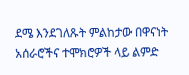ደሜ እንደገለጹት ምልከታው በዋናነት አሰራሮችና ተሞክሮዎች ላይ ልምድ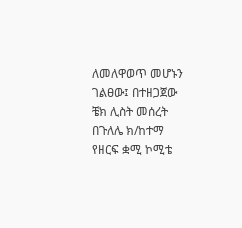ለመለዋወጥ መሆኑን ገልፀው፤ በተዘጋጀው ቼክ ሊስት መሰረት በጉለሌ ክ/ከተማ የዘርፍ ቋሚ ኮሚቴ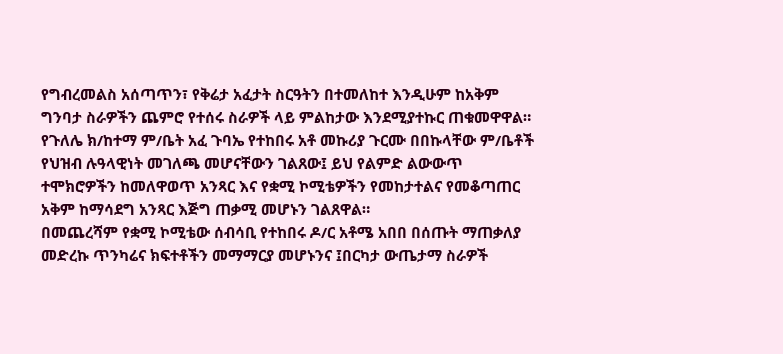የግብረመልስ አሰጣጥን፣ የቅሬታ አፈታት ስርዓትን በተመለከተ እንዲሁም ከአቅም ግንባታ ስራዎችን ጨምሮ የተሰሩ ስራዎች ላይ ምልከታው እንደሚያተኩር ጠቁመዋዋል።
የጉለሌ ክ/ከተማ ም/ቤት አፈ ጉባኤ የተከበሩ አቶ መኩሪያ ጉርሙ በበኩላቸው ም/ቤቶች የህዝብ ሉዓላዊነት መገለጫ መሆናቸውን ገልጸው፤ ይህ የልምድ ልውውጥ ተሞክሮዎችን ከመለዋወጥ አንጻር እና የቋሚ ኮሚቴዎችን የመከታተልና የመቆጣጠር አቅም ከማሳደግ አንጻር እጅግ ጠቃሚ መሆኑን ገልጸዋል።
በመጨረሻም የቋሚ ኮሚቴው ሰብሳቢ የተከበሩ ዶ/ር አቶሜ አበበ በሰጡት ማጠቃለያ መድረኩ ጥንካሬና ክፍተቶችን መማማርያ መሆኑንና ፤በርካታ ውጤታማ ስራዎች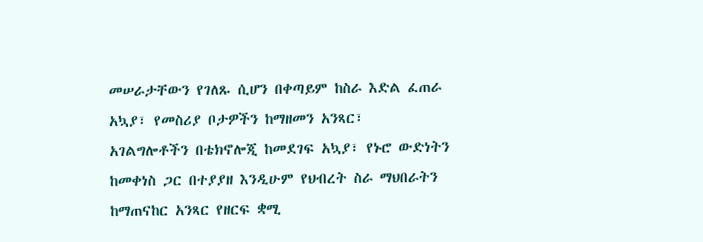መሠራታቸውን የገለጹ ሲሆን በቀጣይም ከስራ እድል ፈጠራ አኳያ፣ የመስሪያ ቦታዎችን ከማዘመን አንጻር፣ አገልግሎቶችን በቴክኖሎጂ ከመደገፍ አኳያ፣ የኑሮ ውድነትን ከመቀነስ ጋር በተያያዘ እንዲሁም የህብረት ስራ ማህበራትን ከማጠናከር አንጻር የዘርፍ ቋሚ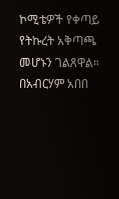ኮሚቴዎች የቀጣይ የትኩረት አቅጣጫ መሆኑን ገልጸዋል።
በአብርሃም አበበ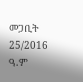መጋቢት 25/2016 ዓ.ም